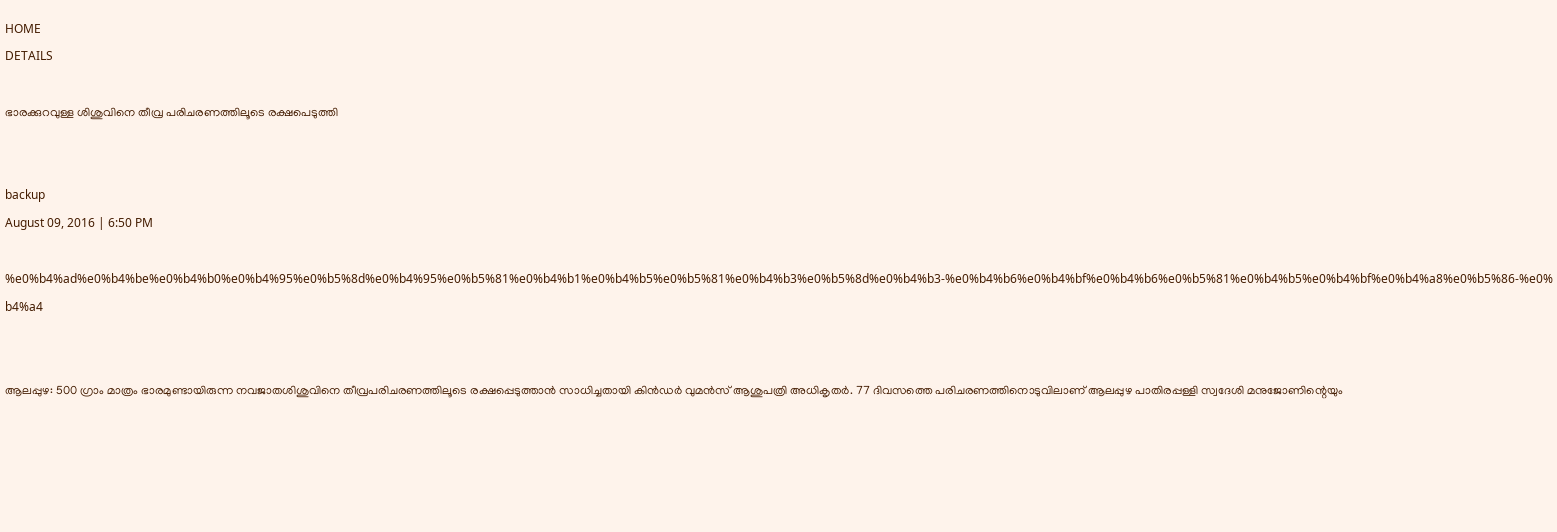HOME
DETAILS

ഭാരക്കുറവുള്ള ശിശുവിനെ തീവ്ര പരിചരണത്തിലൂടെ രക്ഷപെടുത്തി


backup
August 09, 2016 | 6:50 PM

%e0%b4%ad%e0%b4%be%e0%b4%b0%e0%b4%95%e0%b5%8d%e0%b4%95%e0%b5%81%e0%b4%b1%e0%b4%b5%e0%b5%81%e0%b4%b3%e0%b5%8d%e0%b4%b3-%e0%b4%b6%e0%b4%bf%e0%b4%b6%e0%b5%81%e0%b4%b5%e0%b4%bf%e0%b4%a8%e0%b5%86-%e0%b4%a4


ആലപ്പുഴ: 500 ഗ്രാം മാത്രം ഭാരമുണ്ടായിരുന്ന നവജാതശിശുവിനെ തീവ്രപരിചരണത്തിലൂടെ രക്ഷപ്പെടുത്താന്‍ സാധിച്ചതായി കിന്‍ഡര്‍ വുമന്‍സ് ആശുപത്രി അധികൃതര്‍. 77 ദിവസത്തെ പരിചരണത്തിനൊടുവിലാണ് ആലപ്പുഴ പാതിരപ്പള്ളി സ്വദേശി മനുജോണിന്റെയും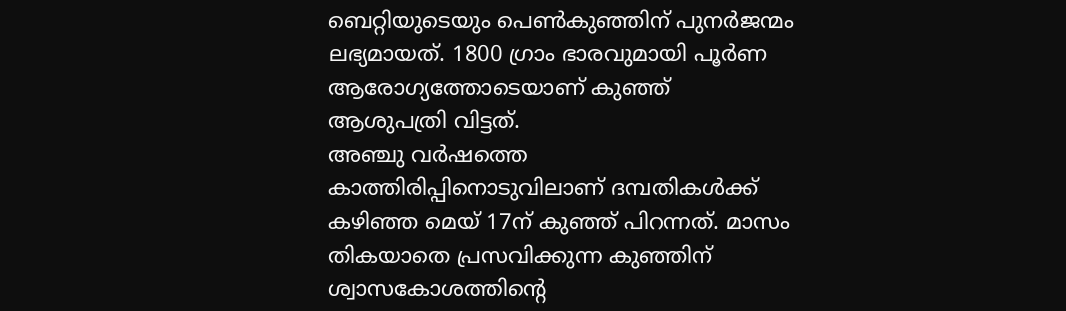ബെറ്റിയുടെയും പെണ്‍കുഞ്ഞിന് പുനര്‍ജന്മം ലഭ്യമായത്. 1800 ഗ്രാം ഭാരവുമായി പൂര്‍ണ ആരോഗ്യത്തോടെയാണ് കുഞ്ഞ് ആശുപത്രി വിട്ടത്.
അഞ്ചു വര്‍ഷത്തെ കാത്തിരിപ്പിനൊടുവിലാണ് ദമ്പതികള്‍ക്ക് കഴിഞ്ഞ മെയ് 17ന് കുഞ്ഞ് പിറന്നത്. മാസം തികയാതെ പ്രസവിക്കുന്ന കുഞ്ഞിന് ശ്വാസകോശത്തിന്റെ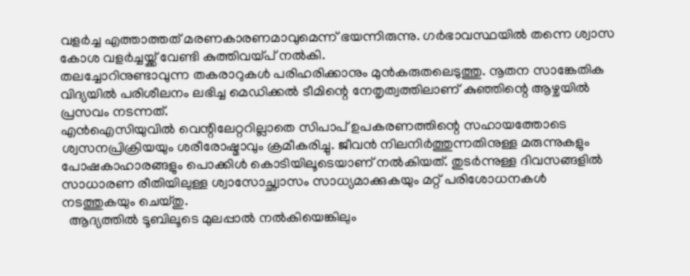വളര്‍ച്ച എത്താത്തത് മരണകാരണമാവുമെന്ന് ഭയന്നിരുന്നു. ഗര്‍ഭാവസ്ഥയില്‍ തന്നെ ശ്വാസ കോശ വളര്‍ച്ചയ്ക്ക് വേണ്ടി കുത്തിവയ്പ് നല്‍കി.
തലച്ചോറിനുണ്ടാവുന്ന തകരാറുകള്‍ പരിഹരിക്കാനും മുന്‍കരുതലെടുത്തു. നൂതന സാങ്കേതിക വിദ്യയില്‍ പരിശീലനം ലഭിച്ച മെഡിക്കല്‍ ടീമിന്റെ നേതൃത്വത്തിലാണ് കുഞ്ഞിന്റെ ആഴ്ചയില്‍ പ്രസവം നടന്നത്.
എന്‍ഐസിയുവില്‍ വെന്റിലേറ്ററില്ലാതെ സിപാപ് ഉപകരണത്തിന്റെ സഹായത്തോടെ ശ്വസനപ്രിക്രിയയും ശരീരോഷ്മാവും ക്രമീകരിച്ചു. ജീവന്‍ നിലനിര്‍ത്തുന്നതിനുള്ള മരുന്നുകളും പോഷകാഹാരങ്ങളും പൊക്കിള്‍ കൊടിയിലൂടെയാണ് നല്‍കിയത്. തുടര്‍ന്നുള്ള ദിവസങ്ങളില്‍ സാധാരണ രീതിയിലുള്ള ശ്വാസോച്ഛ്വാസം സാധ്യമാക്കുകയും മറ്റ് പരിശോധനകള്‍ നടത്തുകയും ചെയ്തു.
  ആദ്യത്തില്‍ ടൂബിലൂടെ മുലപ്പാല്‍ നല്‍കിയെങ്കിലും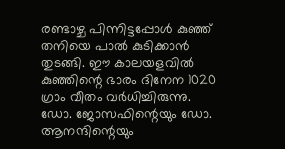രണ്ടാഴ്ച പിന്നിട്ടപ്പോള്‍ കുഞ്ഞ് തനിയെ പാല്‍ കുടിക്കാന്‍ തുടങ്ങി. ഈ കാലയളവില്‍ കുഞ്ഞിന്റെ ഭാരം ദിനേന 1020 ഗ്രാം വീതം വര്‍ധിച്ചിരുന്നു. ഡോ. ജോസഫിന്റെയും ഡോ. ആനന്ദിന്റെയും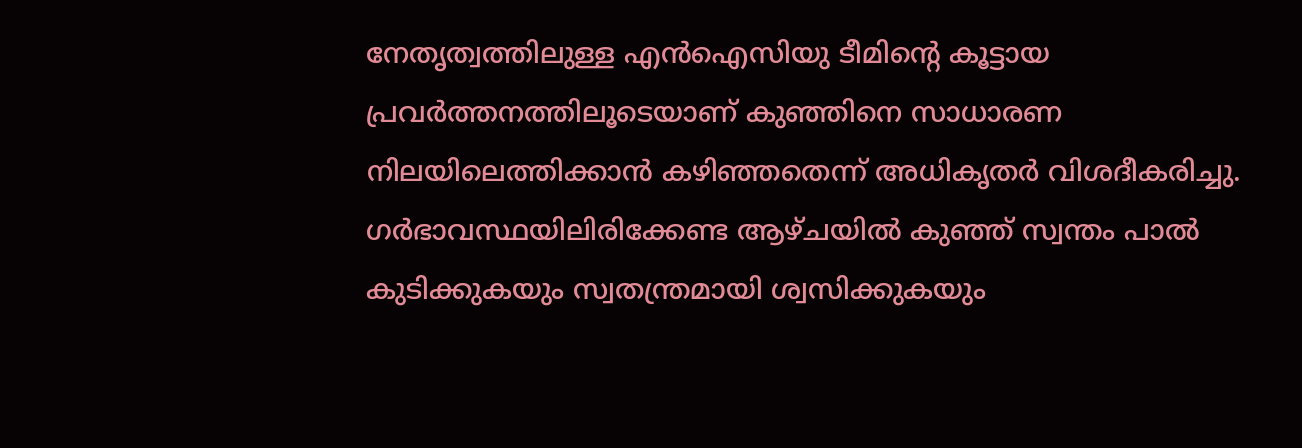നേതൃത്വത്തിലുള്ള എന്‍ഐസിയു ടീമിന്റെ കൂട്ടായ പ്രവര്‍ത്തനത്തിലൂടെയാണ് കുഞ്ഞിനെ സാധാരണ നിലയിലെത്തിക്കാന്‍ കഴിഞ്ഞതെന്ന് അധികൃതര്‍ വിശദീകരിച്ചു.
ഗര്‍ഭാവസ്ഥയിലിരിക്കേണ്ട ആഴ്ചയില്‍ കുഞ്ഞ് സ്വന്തം പാല്‍ കുടിക്കുകയും സ്വതന്ത്രമായി ശ്വസിക്കുകയും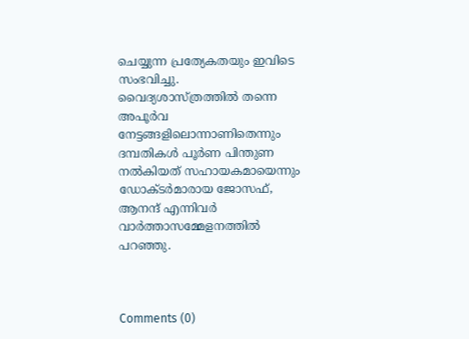ചെയ്യുന്ന പ്രത്യേകതയും ഇവിടെ സംഭവിച്ചു.
വൈദ്യശാസ്ത്രത്തില്‍ തന്നെ അപൂര്‍വ നേട്ടങ്ങളിലൊന്നാണിതെന്നും  ദമ്പതികള്‍ പൂര്‍ണ പിന്തുണ നല്‍കിയത് സഹായകമായെന്നും ഡോക്ടര്‍മാരായ ജോസഫ്, ആനന്ദ് എന്നിവര്‍ വാര്‍ത്താസമ്മേളനത്തില്‍ പറഞ്ഞു.



Comments (0)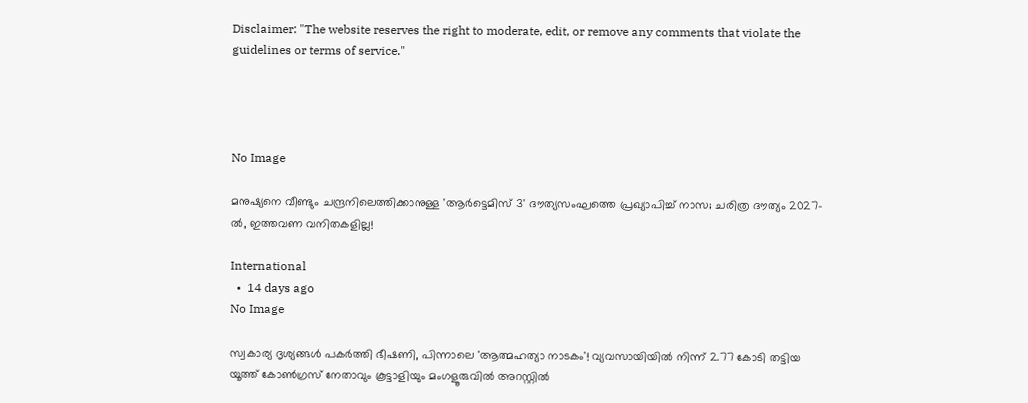Disclaimer: "The website reserves the right to moderate, edit, or remove any comments that violate the guidelines or terms of service."




No Image

മനുഷ്യനെ വീണ്ടും ചന്ദ്രനിലെത്തിക്കാനുള്ള 'ആർട്ടെമിസ് 3' ദൗത്യസംഘത്തെ പ്രഖ്യാപിച്ച് നാസ; ചരിത്ര ദൗത്യം 2027-ൽ, ഇത്തവണ വനിതകളില്ല!

International
  •  14 days ago
No Image

സ്വകാര്യ ദൃശ്യങ്ങൾ പകർത്തി ഭീഷണി, പിന്നാലെ 'ആത്മഹത്യാ നാടകം'! വ്യവസായിയിൽ നിന്ന് 2.77 കോടി തട്ടിയ യൂത്ത് കോൺഗ്രസ് നേതാവും കൂട്ടാളിയും മംഗളൂരുവിൽ അറസ്റ്റിൽ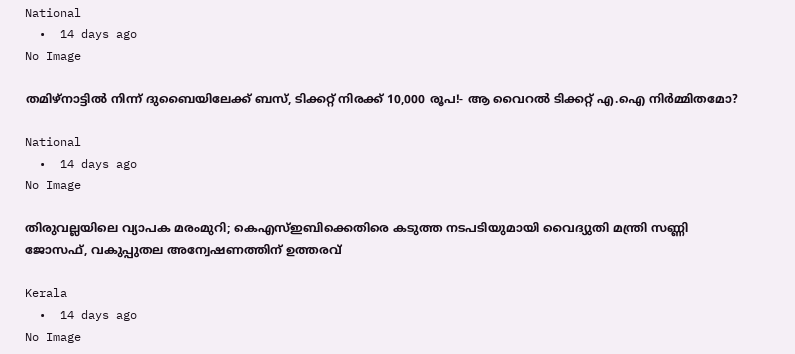National
  •  14 days ago
No Image

തമിഴ്നാട്ടിൽ നിന്ന് ദുബൈയിലേക്ക് ബസ്, ടിക്കറ്റ് നിരക്ക് 10,000 രൂപ!- ആ വൈറൽ ടിക്കറ്റ് എ.ഐ നിർമ്മിതമോ?

National
  •  14 days ago
No Image

തിരുവല്ലയിലെ വ്യാപക മരംമുറി; കെഎസ്ഇബിക്കെതിരെ കടുത്ത നടപടിയുമായി വൈദ്യുതി മന്ത്രി സണ്ണി ജോസഫ്, വകുപ്പുതല അന്വേഷണത്തിന് ഉത്തരവ്

Kerala
  •  14 days ago
No Image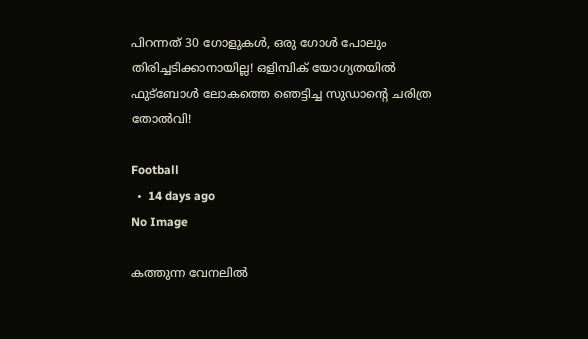പിറന്നത് 30 ഗോളുകൾ, ഒരു ഗോൾ പോലും തിരിച്ചടിക്കാനായില്ല! ഒളിമ്പിക് യോഗ്യതയിൽ ഫുട്ബോൾ ലോകത്തെ ഞെട്ടിച്ച സുഡാന്റെ ചരിത്ര തോൽവി!

Football
  •  14 days ago
No Image

കത്തുന്ന വേനലിൽ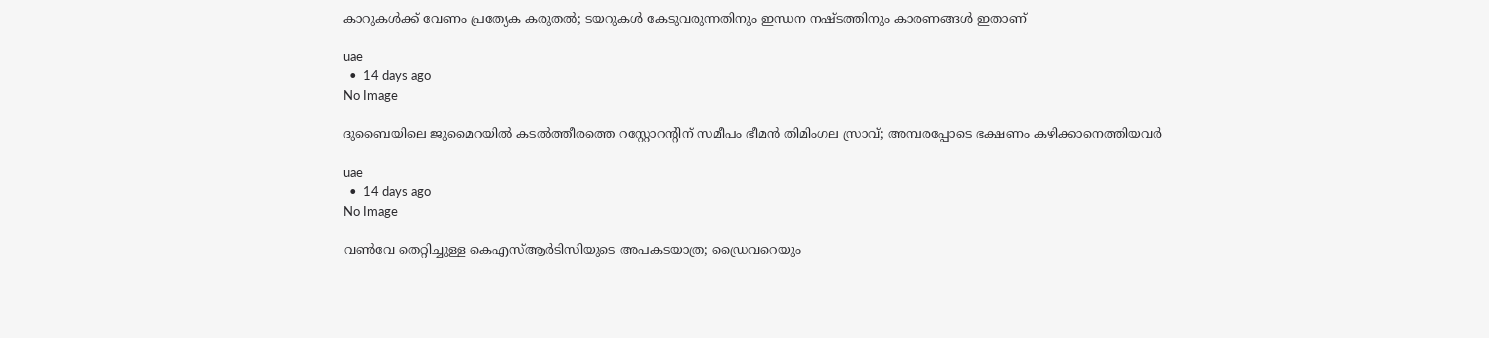കാറുകൾക്ക് വേണം പ്രത്യേക കരുതൽ; ടയറുകൾ കേടുവരുന്നതിനും ഇന്ധന നഷ്ടത്തിനും കാരണങ്ങൾ ഇതാണ്

uae
  •  14 days ago
No Image

ദുബൈയിലെ ജുമൈറയിൽ കടൽത്തീരത്തെ റസ്റ്റോറന്റിന് സമീപം ഭീമൻ തിമിംഗല സ്രാവ്; അമ്പരപ്പോടെ ഭക്ഷണം കഴിക്കാനെത്തിയവർ

uae
  •  14 days ago
No Image

വൺവേ തെറ്റിച്ചുള്ള കെഎസ്ആർടിസിയുടെ അപകടയാത്ര; ഡ്രൈവറെയും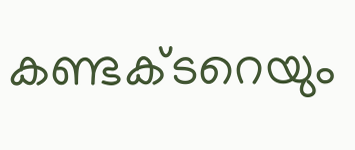കണ്ടക്ടറെയും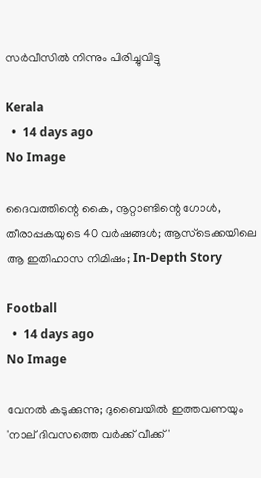സർവീസിൽ നിന്നും പിരിച്ചുവിട്ടു

Kerala
  •  14 days ago
No Image

ദൈവത്തിന്റെ കൈ, നൂറ്റാണ്ടിന്റെ ഗോൾ, തീരാപ്പകയുടെ 40 വർഷങ്ങൾ; ആസ്ടെക്കയിലെ ആ ഇതിഹാസ നിമിഷം; In-Depth Story

Football
  •  14 days ago
No Image

വേനൽ കടുക്കുന്നു; ദുബൈയിൽ ഇത്തവണയും 'നാല് ദിവസത്തെ വർക്ക് വീക്ക്'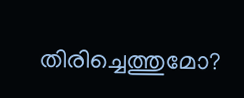തിരിച്ചെത്തുമോ?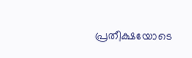പ്രതീക്ഷയോടെ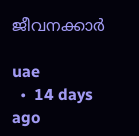ജീവനക്കാർ

uae
  •  14 days ago